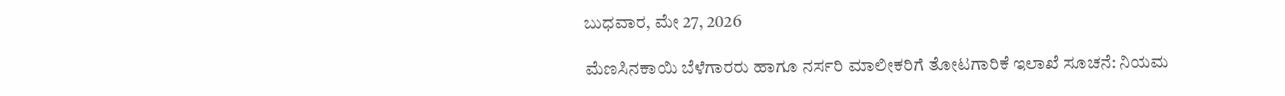ಬುಧವಾರ, ಮೇ 27, 2026

ಮೆಣಸಿನಕಾಯಿ ಬೆಳೆಗಾರರು ಹಾಗೂ ನರ್ಸರಿ ಮಾಲೀಕರಿಗೆ ತೋಟಗಾರಿಕೆ ಇಲಾಖೆ ಸೂಚನೆ: ನಿಯಮ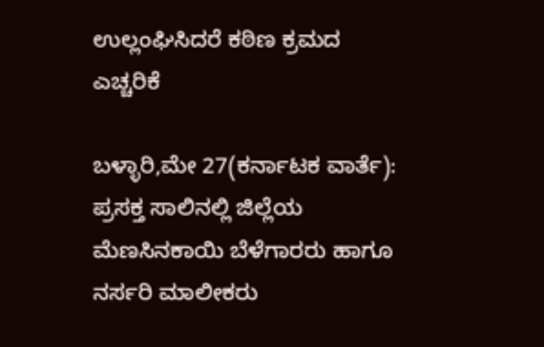ಉಲ್ಲಂಘಿಸಿದರೆ ಕಠಿಣ ಕ್ರಮದ ಎಚ್ಚರಿಕೆ

ಬಳ್ಳಾರಿ,ಮೇ 27(ಕರ್ನಾಟಕ ವಾರ್ತೆ): ಪ್ರಸಕ್ತ ಸಾಲಿನಲ್ಲಿ ಜಿಲ್ಲೆಯ ಮೆಣಸಿನಕಾಯಿ ಬೆಳೆಗಾರರು ಹಾಗೂ ನರ್ಸರಿ ಮಾಲೀಕರು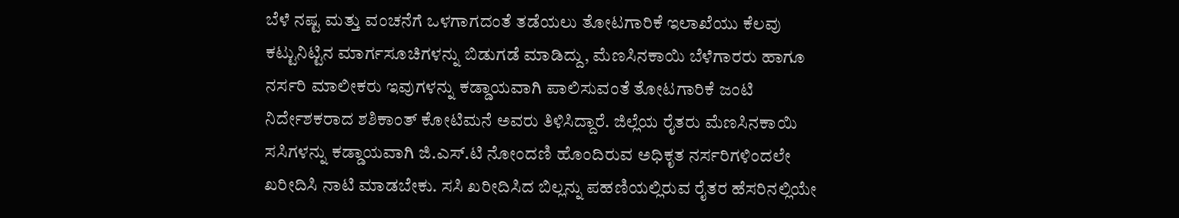ಬೆಳೆ ನಷ್ಟ ಮತ್ತು ವಂಚನೆಗೆ ಒಳಗಾಗದಂತೆ ತಡೆಯಲು ತೋಟಗಾರಿಕೆ ಇಲಾಖೆಯು ಕೆಲವು ಕಟ್ಟುನಿಟ್ಟಿನ ಮಾರ್ಗಸೂಚಿಗಳನ್ನು ಬಿಡುಗಡೆ ಮಾಡಿದ್ದು, ಮೆಣಸಿನಕಾಯಿ ಬೆಳೆಗಾರರು ಹಾಗೂ ನರ್ಸರಿ ಮಾಲೀಕರು ಇವುಗಳನ್ನು ಕಡ್ಡಾಯವಾಗಿ ಪಾಲಿಸುವಂತೆ ತೋಟಗಾರಿಕೆ ಜಂಟಿ ನಿರ್ದೇಶಕರಾದ ಶಶಿಕಾಂತ್ ಕೋಟಿಮನೆ ಅವರು ತಿಳಿಸಿದ್ದಾರೆ. ಜಿಲ್ಲೆಯ ರೈತರು ಮೆಣಸಿನಕಾಯಿ ಸಸಿಗಳನ್ನು ಕಡ್ಡಾಯವಾಗಿ ಜಿ.ಎಸ್.ಟಿ ನೋಂದಣಿ ಹೊಂದಿರುವ ಅಧಿಕೃತ ನರ್ಸರಿಗಳಿಂದಲೇ ಖರೀದಿಸಿ ನಾಟಿ ಮಾಡಬೇಕು. ಸಸಿ ಖರೀದಿಸಿದ ಬಿಲ್ಲನ್ನು ಪಹಣಿಯಲ್ಲಿರುವ ರೈತರ ಹೆಸರಿನಲ್ಲಿಯೇ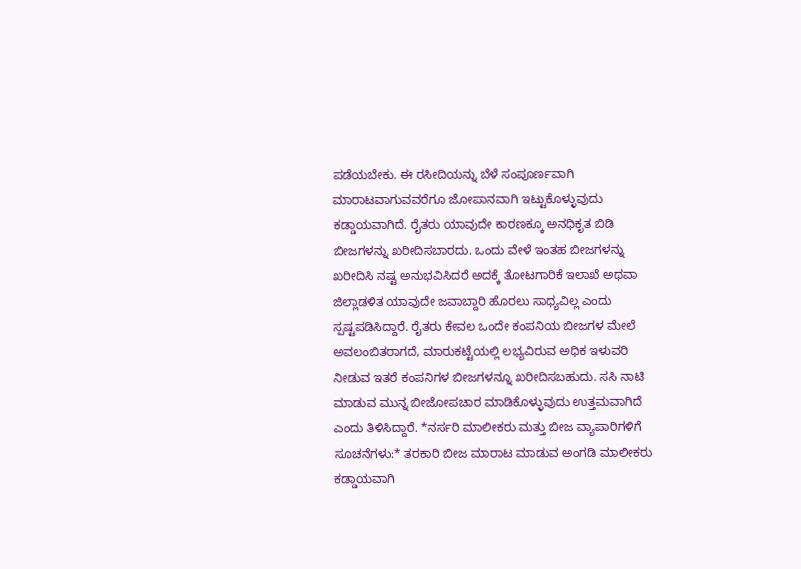ಪಡೆಯಬೇಕು. ಈ ರಸೀದಿಯನ್ನು ಬೆಳೆ ಸಂಪೂರ್ಣವಾಗಿ ಮಾರಾಟವಾಗುವವರೆಗೂ ಜೋಪಾನವಾಗಿ ಇಟ್ಟುಕೊಳ್ಳುವುದು ಕಡ್ಡಾಯವಾಗಿದೆ. ರೈತರು ಯಾವುದೇ ಕಾರಣಕ್ಕೂ ಅನಧಿಕೃತ ಬಿಡಿ ಬೀಜಗಳನ್ನು ಖರೀದಿಸಬಾರದು. ಒಂದು ವೇಳೆ ಇಂತಹ ಬೀಜಗಳನ್ನು ಖರೀದಿಸಿ ನಷ್ಟ ಅನುಭವಿಸಿದರೆ ಅದಕ್ಕೆ ತೋಟಗಾರಿಕೆ ಇಲಾಖೆ ಅಥವಾ ಜಿಲ್ಲಾಡಳಿತ ಯಾವುದೇ ಜವಾಬ್ದಾರಿ ಹೊರಲು ಸಾಧ್ಯವಿಲ್ಲ ಎಂದು ಸ್ಪಷ್ಟಪಡಿಸಿದ್ದಾರೆ. ರೈತರು ಕೇವಲ ಒಂದೇ ಕಂಪನಿಯ ಬೀಜಗಳ ಮೇಲೆ ಅವಲಂಬಿತರಾಗದೆ, ಮಾರುಕಟ್ಟೆಯಲ್ಲಿ ಲಭ್ಯವಿರುವ ಅಧಿಕ ಇಳುವರಿ ನೀಡುವ ಇತರೆ ಕಂಪನಿಗಳ ಬೀಜಗಳನ್ನೂ ಖರೀದಿಸಬಹುದು. ಸಸಿ ನಾಟಿ ಮಾಡುವ ಮುನ್ನ ಬೀಜೋಪಚಾರ ಮಾಡಿಕೊಳ್ಳುವುದು ಉತ್ತಮವಾಗಿದೆ ಎಂದು ತಿಳಿಸಿದ್ದಾರೆ. *ನರ್ಸರಿ ಮಾಲೀಕರು ಮತ್ತು ಬೀಜ ವ್ಯಾಪಾರಿಗಳಿಗೆ ಸೂಚನೆಗಳು:* ತರಕಾರಿ ಬೀಜ ಮಾರಾಟ ಮಾಡುವ ಅಂಗಡಿ ಮಾಲೀಕರು ಕಡ್ಡಾಯವಾಗಿ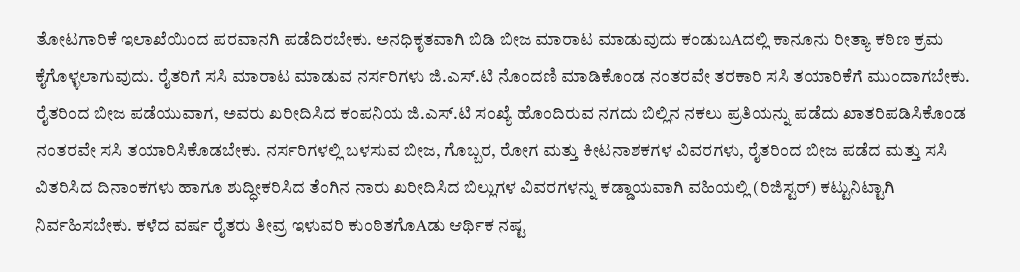ತೋಟಗಾರಿಕೆ ಇಲಾಖೆಯಿಂದ ಪರವಾನಗಿ ಪಡೆದಿರಬೇಕು. ಅನಧಿಕೃತವಾಗಿ ಬಿಡಿ ಬೀಜ ಮಾರಾಟ ಮಾಡುವುದು ಕಂಡುಬAದಲ್ಲಿ ಕಾನೂನು ರೀತ್ಯಾ ಕಠಿಣ ಕ್ರಮ ಕೈಗೊಳ್ಳಲಾಗುವುದು. ರೈತರಿಗೆ ಸಸಿ ಮಾರಾಟ ಮಾಡುವ ನರ್ಸರಿಗಳು ಜಿ.ಎಸ್.ಟಿ ನೊಂದಣಿ ಮಾಡಿಕೊಂಡ ನಂತರವೇ ತರಕಾರಿ ಸಸಿ ತಯಾರಿಕೆಗೆ ಮುಂದಾಗಬೇಕು. ರೈತರಿಂದ ಬೀಜ ಪಡೆಯುವಾಗ, ಅವರು ಖರೀದಿಸಿದ ಕಂಪನಿಯ ಜಿ.ಎಸ್.ಟಿ ಸಂಖ್ಯೆ ಹೊಂದಿರುವ ನಗದು ಬಿಲ್ಲಿನ ನಕಲು ಪ್ರತಿಯನ್ನು ಪಡೆದು ಖಾತರಿಪಡಿಸಿಕೊಂಡ ನಂತರವೇ ಸಸಿ ತಯಾರಿಸಿಕೊಡಬೇಕು. ನರ್ಸರಿಗಳಲ್ಲಿ ಬಳಸುವ ಬೀಜ, ಗೊಬ್ಬರ, ರೋಗ ಮತ್ತು ಕೀಟನಾಶಕಗಳ ವಿವರಗಳು, ರೈತರಿಂದ ಬೀಜ ಪಡೆದ ಮತ್ತು ಸಸಿ ವಿತರಿಸಿದ ದಿನಾಂಕಗಳು ಹಾಗೂ ಶುದ್ಧೀಕರಿಸಿದ ತೆಂಗಿನ ನಾರು ಖರೀದಿಸಿದ ಬಿಲ್ಲುಗಳ ವಿವರಗಳನ್ನು ಕಡ್ಡಾಯವಾಗಿ ವಹಿಯಲ್ಲಿ (ರಿಜಿಸ್ಟರ್) ಕಟ್ಟುನಿಟ್ಟಾಗಿ ನಿರ್ವಹಿಸಬೇಕು. ಕಳೆದ ವರ್ಷ ರೈತರು ತೀವ್ರ ಇಳುವರಿ ಕುಂಠಿತಗೊAಡು ಆರ್ಥಿಕ ನಷ್ಟ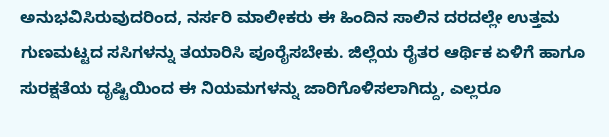ಅನುಭವಿಸಿರುವುದರಿಂದ, ನರ್ಸರಿ ಮಾಲೀಕರು ಈ ಹಿಂದಿನ ಸಾಲಿನ ದರದಲ್ಲೇ ಉತ್ತಮ ಗುಣಮಟ್ಟದ ಸಸಿಗಳನ್ನು ತಯಾರಿಸಿ ಪೂರೈಸಬೇಕು. ಜಿಲ್ಲೆಯ ರೈತರ ಆರ್ಥಿಕ ಏಳಿಗೆ ಹಾಗೂ ಸುರಕ್ಷತೆಯ ದೃಷ್ಟಿಯಿಂದ ಈ ನಿಯಮಗಳನ್ನು ಜಾರಿಗೊಳಿಸಲಾಗಿದ್ದು, ಎಲ್ಲರೂ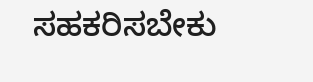ಸಹಕರಿಸಬೇಕು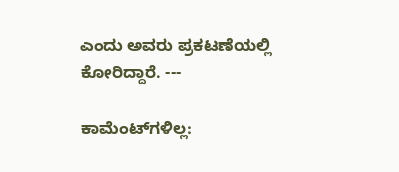ಎಂದು ಅವರು ಪ್ರಕಟಣೆಯಲ್ಲಿ ಕೋರಿದ್ದಾರೆ. ---

ಕಾಮೆಂಟ್‌ಗಳಿಲ್ಲ: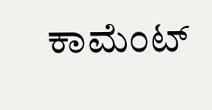ಕಾಮೆಂಟ್‌‌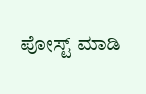ಪೋಸ್ಟ್‌ ಮಾಡಿ